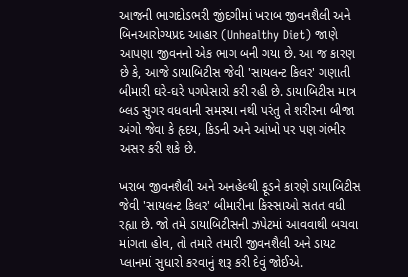આજની ભાગદોડભરી જીંદગીમાં ખરાબ જીવનશૈલી અને બિનઆરોગ્યપ્રદ આહાર (Unhealthy Diet) જાણે આપણા જીવનનો એક ભાગ બની ગયા છે. આ જ કારણ છે કે, આજે ડાયાબિટીસ જેવી 'સાયલન્ટ કિલર' ગણાતી બીમારી ઘરે-ઘરે પગપેસારો કરી રહી છે. ડાયાબિટીસ માત્ર બ્લડ સુગર વધવાની સમસ્યા નથી પરંતુ તે શરીરના બીજા અંગો જેવા કે હૃદય, કિડની અને આંખો પર પણ ગંભીર અસર કરી શકે છે.

ખરાબ જીવનશૈલી અને અનહેલ્થી ફૂડને કારણે ડાયાબિટીસ જેવી 'સાયલન્ટ કિલર' બીમારીના કિસ્સાઓ સતત વધી રહ્યા છે. જો તમે ડાયાબિટીસની ઝપેટમાં આવવાથી બચવા માંગતા હોવ, તો તમારે તમારી જીવનશૈલી અને ડાયટ પ્લાનમાં સુધારો કરવાનું શરૂ કરી દેવું જોઈએ.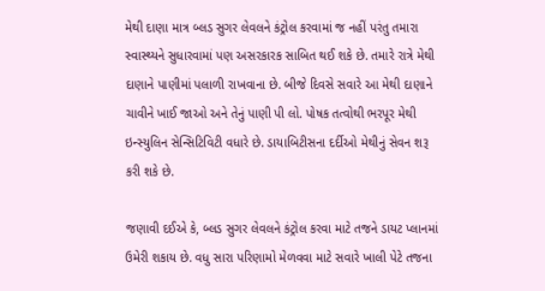મેથી દાણા માત્ર બ્લડ સુગર લેવલને કંટ્રોલ કરવામાં જ નહીં પરંતુ તમારા સ્વાસ્થ્યને સુધારવામાં પણ અસરકારક સાબિત થઈ શકે છે. તમારે રાત્રે મેથી દાણાને પાણીમાં પલાળી રાખવાના છે. બીજે દિવસે સવારે આ મેથી દાણાને ચાવીને ખાઈ જાઓ અને તેનું પાણી પી લો. પોષક તત્વોથી ભરપૂર મેથી ઇન્સ્યુલિન સેન્સિટિવિટી વધારે છે. ડાયાબિટીસના દર્દીઓ મેથીનું સેવન શરૂ કરી શકે છે.

જણાવી દઈએ કે, બ્લડ સુગર લેવલને કંટ્રોલ કરવા માટે તજને ડાયટ પ્લાનમાં ઉમેરી શકાય છે. વધુ સારા પરિણામો મેળવવા માટે સવારે ખાલી પેટે તજના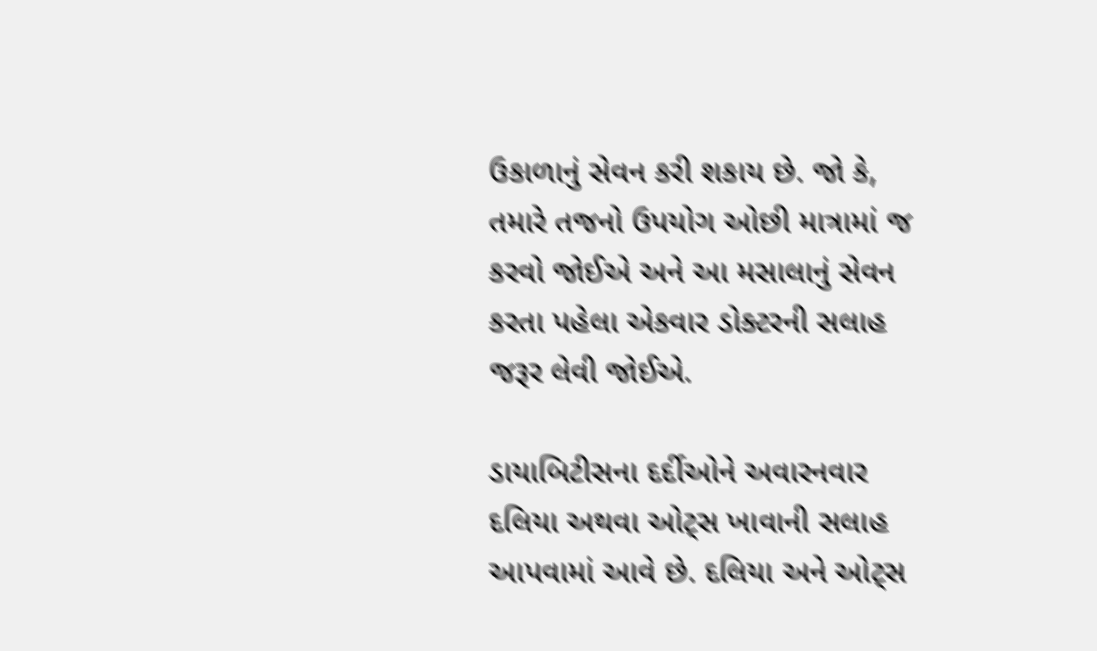ઉકાળાનું સેવન કરી શકાય છે. જો કે, તમારે તજનો ઉપયોગ ઓછી માત્રામાં જ કરવો જોઈએ અને આ મસાલાનું સેવન કરતા પહેલા એકવાર ડોક્ટરની સલાહ જરૂર લેવી જોઈએ.

ડાયાબિટીસના દર્દીઓને અવારનવાર દલિયા અથવા ઓટ્સ ખાવાની સલાહ આપવામાં આવે છે. દલિયા અને ઓટ્સ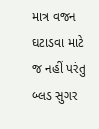માત્ર વજન ઘટાડવા માટે જ નહીં પરંતુ બ્લડ સુગર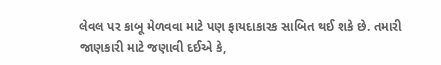લેવલ પર કાબૂ મેળવવા માટે પણ ફાયદાકારક સાબિત થઈ શકે છે. તમારી જાણકારી માટે જણાવી દઈએ કે,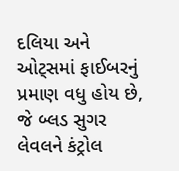દલિયા અને ઓટ્સમાં ફાઈબરનું પ્રમાણ વધુ હોય છે, જે બ્લડ સુગર લેવલને કંટ્રોલ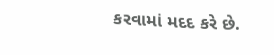કરવામાં મદદ કરે છે.